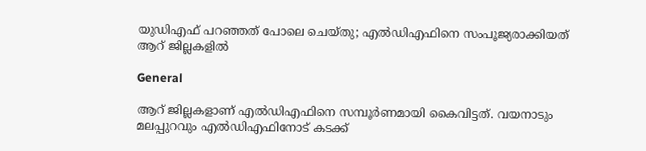യുഡിഎഫ് പറഞ്ഞത് പോലെ ചെയ്തു; എല്‍ഡിഎഫിനെ സംപൂജ്യരാക്കിയത് ആറ് ജില്ലകളില്‍

General

ആറ് ജില്ലകളാണ് എല്‍ഡിഎഫിനെ സമ്പൂര്‍ണമായി കൈവിട്ടത്. വയനാടും മലപ്പുറവും എല്‍ഡിഎഫിനോട് കടക്ക്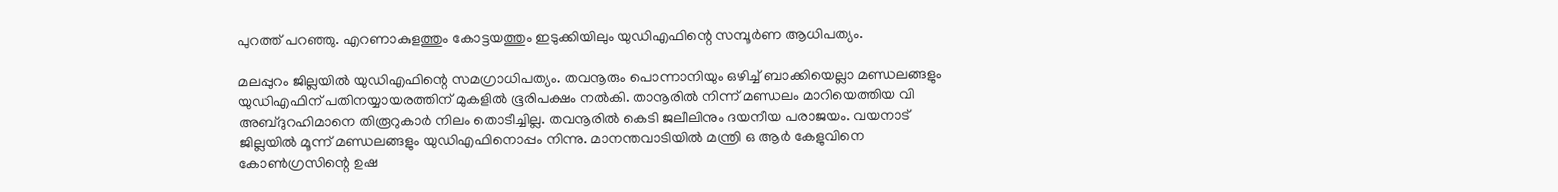പുറത്ത് പറഞ്ഞു. എറണാകുളത്തും കോട്ടയത്തും ഇടുക്കിയിലും യുഡിഎഫിന്റെ സമ്പൂര്‍ണ ആധിപത്യം.

മലപ്പുറം ജില്ലയില്‍ യുഡിഎഫിന്റെ സമഗ്രാധിപത്യം. തവനൂരും പൊന്നാനിയും ഒഴിച്ച് ബാക്കിയെല്ലാ മണ്ഡലങ്ങളും യുഡിഎഫിന് പതിനയ്യായരത്തിന് മുകളില്‍ ഭൂരിപക്ഷം നല്‍കി. താനൂരില്‍ നിന്ന് മണ്ഡലം മാറിയെത്തിയ വി അബ്ദുറഹിമാനെ തിരൂറുകാര്‍ നിലം തൊടീച്ചില്ല. തവനൂരില്‍ കെടി ജലീലിനും ദയനീയ പരാജയം. വയനാട് ജില്ലയില്‍ മൂന്ന് മണ്ഡലങ്ങളും യുഡിഎഫിനൊപ്പം നിന്നു. മാനന്തവാടിയില്‍ മന്ത്രി ഒ ആര്‍ കേളുവിനെ കോണ്‍ഗ്രസിന്റെ ഉഷ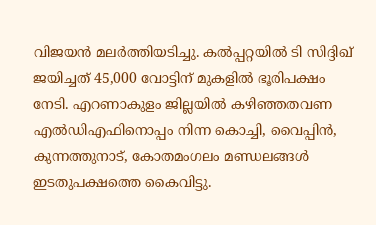വിജയന്‍ മലര്‍ത്തിയടിച്ചു. കല്‍പ്പറ്റയില്‍ ടി സിദ്ദിഖ് ജയിച്ചത് 45,000 വോട്ടിന് മുകളില്‍ ഭൂരിപക്ഷം നേടി. എറണാകുളം ജില്ലയില്‍ കഴിഞ്ഞതവണ എല്‍ഡിഎഫിനൊപ്പം നിന്ന കൊച്ചി, വൈപ്പിന്‍, കുന്നത്തുനാട്, കോതമംഗലം മണ്ഡലങ്ങള്‍ ഇടതുപക്ഷത്തെ കൈവിട്ടു.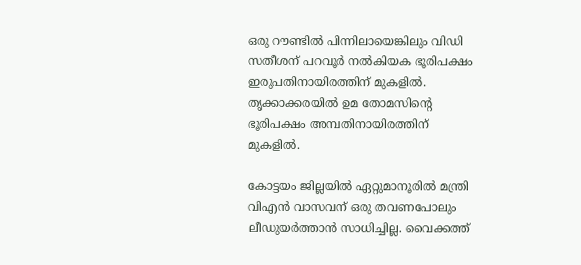ഒരു റൗണ്ടില്‍ പിന്നിലായെങ്കിലും വിഡി സതീശന് പറവൂര്‍ നല്‍കിയക ഭൂരിപക്ഷം ഇരുപതിനായിരത്തിന് മുകളില്‍. തൃക്കാക്കരയില്‍ ഉമ തോമസിന്റെ ഭൂരിപക്ഷം അമ്പതിനായിരത്തിന് മുകളില്‍.

കോട്ടയം ജില്ലയില്‍ ഏറ്റുമാനൂരില്‍ മന്ത്രി വിഎന്‍ വാസവന് ഒരു തവണപോലും ലീഡുയര്‍ത്താന്‍ സാധിച്ചില്ല. വൈക്കത്ത്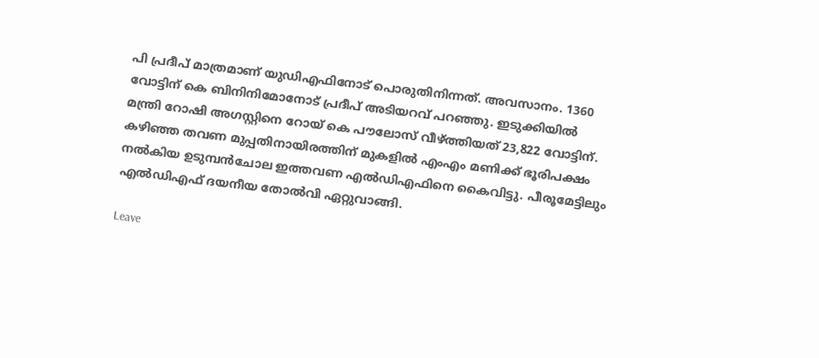പി പ്രദീപ് മാത്രമാണ് യുഡിഎഫിനോട് പൊരുതിനിന്നത്. അവസാനം. 1360 വോട്ടിന് കെ ബിനിനിമോനോട് പ്രദീപ് അടിയറവ് പറഞ്ഞു. ഇടുക്കിയില്‍ മന്ത്രി റോഷി അഗസ്റ്റിനെ റോയ് കെ പൗലോസ് വീഴ്ത്തിയത് 23,822 വോട്ടിന്. കഴിഞ്ഞ തവണ മുപ്പതിനായിരത്തിന് മുകളില്‍ എംഎം മണിക്ക് ഭൂരിപക്ഷം നല്‍കിയ ഉടുമ്പന്‍ചോല ഇത്തവണ എല്‍ഡിഎഫിനെ കൈവിട്ടു. പീരൂമേട്ടിലും എല്‍ഡിഎഫ് ദയനീയ തോല്‍വി ഏറ്റുവാങ്ങി.

Leave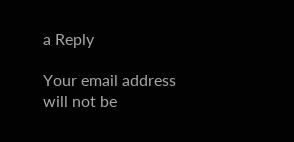a Reply

Your email address will not be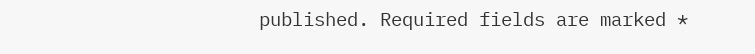published. Required fields are marked *